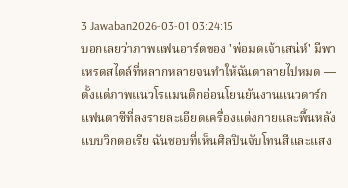3 Jawaban2026-03-01 03:24:15
บอกเลยว่าภาพแฟนอาร์ตของ 'พ่อมดเจ้าเสน่ห์' มีพาเหรดสไตล์ที่หลากหลายจนทำให้ฉันตาลายไปหมด — ตั้งแต่ภาพแนวโรแมนติกอ่อนโยนยันงานแนวดาร์กแฟนตาซีที่ลงรายละเอียดเครื่องแต่งกายและพื้นหลังแบบวิกตอเรีย ฉันชอบที่เห็นศิลปินจับโทนสีและแสง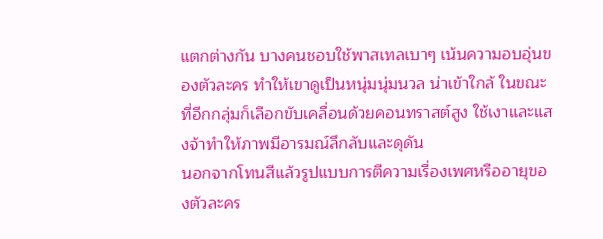แตกต่างกัน บางคนชอบใช้พาสเทลเบาๆ เน้นความอบอุ่นของตัวละคร ทำให้เขาดูเป็นหนุ่มนุ่มนวล น่าเข้าใกล้ ในขณะที่อีกกลุ่มก็เลือกขับเคลื่อนด้วยคอนทราสต์สูง ใช้เงาและแสงจ้าทำให้ภาพมีอารมณ์ลึกลับและดุดัน
นอกจากโทนสีแล้วรูปแบบการตีความเรื่องเพศหรืออายุของตัวละคร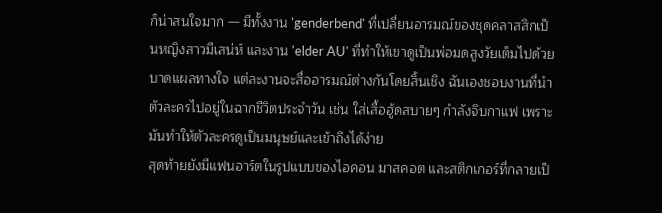ก็น่าสนใจมาก — มีทั้งงาน 'genderbend' ที่เปลี่ยนอารมณ์ของชุดคลาสสิกเป็นหญิงสาวมีเสน่ห์ และงาน 'elder AU' ที่ทำให้เขาดูเป็นพ่อมดสูงวัยเต็มไปด้วยบาดแผลทางใจ แต่ละงานจะสื่ออารมณ์ต่างกันโดยสิ้นเชิง ฉันเองชอบงานที่นำตัวละครไปอยู่ในฉากชีวิตประจำวัน เช่น ใส่เสื้อฮู้ดสบายๆ กำลังจิบกาแฟ เพราะมันทำให้ตัวละครดูเป็นมนุษย์และเข้าถึงได้ง่าย
สุดท้ายยังมีแฟนอาร์ตในรูปแบบของไอคอน มาสคอต และสติกเกอร์ที่กลายเป็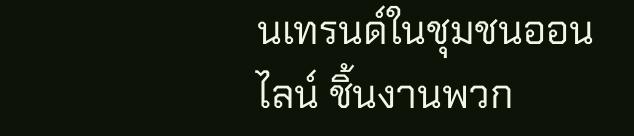นเทรนด์ในชุมชนออนไลน์ ชิ้นงานพวก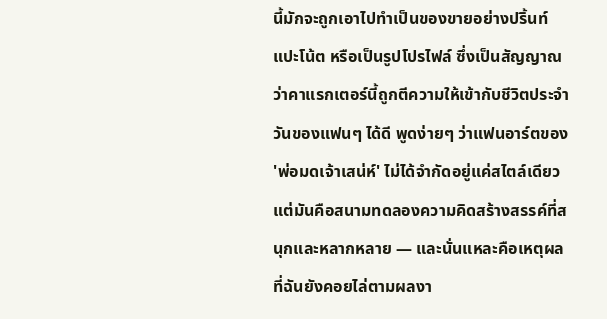นี้มักจะถูกเอาไปทำเป็นของขายอย่างปริ้นท์ แปะโน้ต หรือเป็นรูปโปรไฟล์ ซึ่งเป็นสัญญาณว่าคาแรกเตอร์นี้ถูกตีความให้เข้ากับชีวิตประจำวันของแฟนๆ ได้ดี พูดง่ายๆ ว่าแฟนอาร์ตของ 'พ่อมดเจ้าเสน่ห์' ไม่ได้จำกัดอยู่แค่สไตล์เดียว แต่มันคือสนามทดลองความคิดสร้างสรรค์ที่สนุกและหลากหลาย — และนั่นแหละคือเหตุผลที่ฉันยังคอยไล่ตามผลงา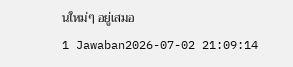นใหม่ๆ อยู่เสมอ
1 Jawaban2026-07-02 21:09:14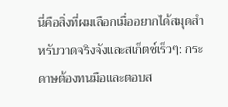นี่คือสิ่งที่ผมเลือกเมื่ออยากได้สมุดสำหรับวาดจริงจังและสเก็ตช์เร็วๆ: กระดาษต้องทนมือและตอบส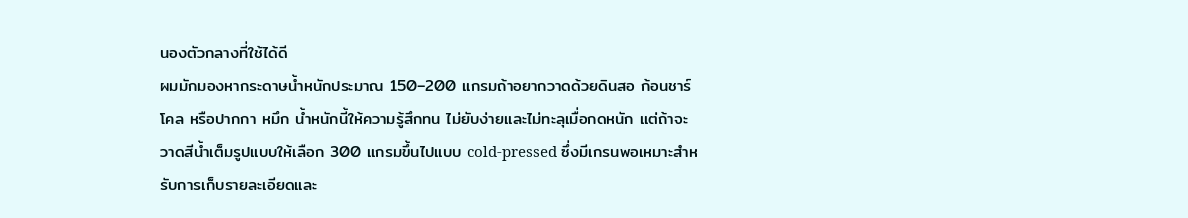นองตัวกลางที่ใช้ได้ดี
ผมมักมองหากระดาษน้ำหนักประมาณ 150–200 แกรมถ้าอยากวาดด้วยดินสอ ก้อนชาร์โคล หรือปากกา หมึก น้ำหนักนี้ให้ความรู้สึกทน ไม่ยับง่ายและไม่ทะลุเมื่อกดหนัก แต่ถ้าจะวาดสีน้ำเต็มรูปแบบให้เลือก 300 แกรมขึ้นไปแบบ cold-pressed ซึ่งมีเกรนพอเหมาะสำหรับการเก็บรายละเอียดและ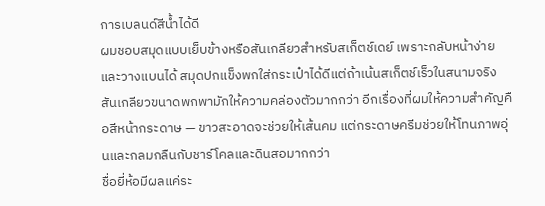การเบลนด์สีน้ำได้ดี
ผมชอบสมุดแบบเย็บข้างหรือสันเกลียวสำหรับสเก็ตช์เดย์ เพราะกลับหน้าง่ายและวางแบนได้ สมุดปกแข็งพกใส่กระเป๋าได้ดีแต่ถ้าเน้นสเก็ตช์เร็วในสนามจริง สันเกลียวขนาดพกพามักให้ความคล่องตัวมากกว่า อีกเรื่องที่ผมให้ความสำคัญคือสีหน้ากระดาษ — ขาวสะอาดจะช่วยให้เส้นคม แต่กระดาษครีมช่วยให้โทนภาพอุ่นและกลมกลืนกับชาร์โคลและดินสอมากกว่า
ชื่อยี่ห้อมีผลแค่ระ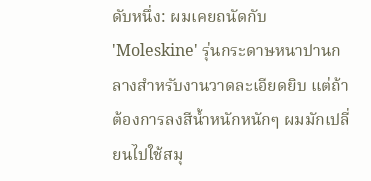ดับหนึ่ง: ผมเคยถนัดกับ 'Moleskine' รุ่นกระดาษหนาปานกลางสำหรับงานวาดละเอียดยิบ แต่ถ้าต้องการลงสีน้ำหนักหนักๆ ผมมักเปลี่ยนไปใช้สมุ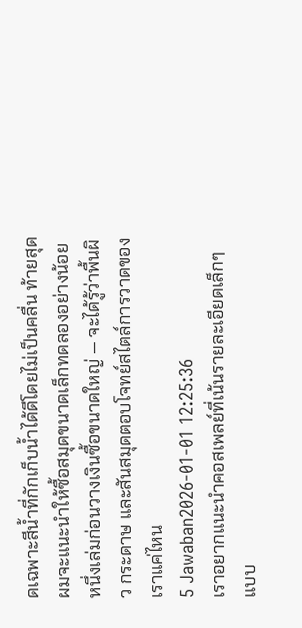ดเฉพาะสีน้ำที่กักเก็บน้ำได้ดีโดยไม่เป็นคลื่น ท้ายสุดผมจะแนะนำให้ซื้อสมุดขนาดเล็กทดลองอย่างน้อยหนึ่งเล่มก่อนวางเงินซื้อขนาดใหญ่ — จะได้รู้ว่าพื้นผิว กระดาษ และสันสมุดตอบโจทย์สไตล์การวาดของเราแค่ไหน
5 Jawaban2026-01-01 12:25:36
เราอยากแนะนำคอสเพลย์ที่เน้นรายละเอียดเล็กๆ แบบ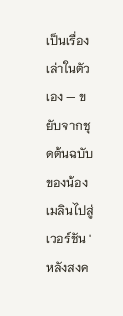เป็นเรื่องเล่าในตัวเอง — ขยับจากชุดต้นฉบับของน้องเมลินไปสู่เวอร์ชัน 'หลังสงค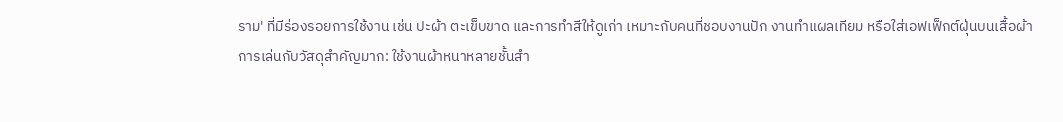ราม' ที่มีร่องรอยการใช้งาน เช่น ปะผ้า ตะเข็บขาด และการทำสีให้ดูเก่า เหมาะกับคนที่ชอบงานปัก งานทำแผลเทียม หรือใส่เอฟเฟ็กต์ฝุ่นบนเสื้อผ้า
การเล่นกับวัสดุสำคัญมาก: ใช้งานผ้าหนาหลายชั้นสำ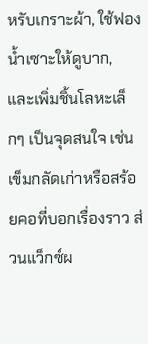หรับเกราะผ้า, ใช้ฟองน้ำเซาะให้ดูบาก, และเพิ่มชิ้นโลหะเล็กๆ เป็นจุดสนใจ เช่น เข็มกลัดเก่าหรือสร้อยคอที่บอกเรื่องราว ส่วนแว็กซ์ผ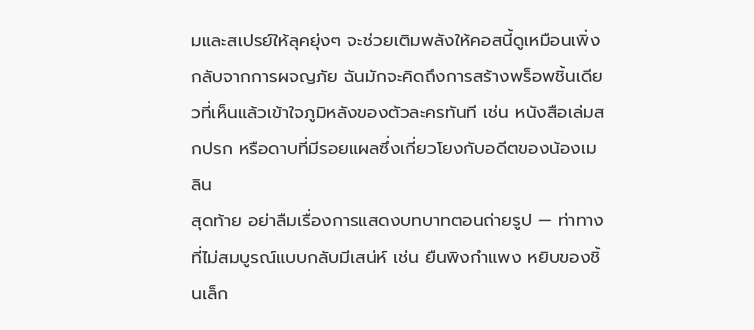มและสเปรย์ให้ลุคยุ่งๆ จะช่วยเติมพลังให้คอสนี้ดูเหมือนเพิ่งกลับจากการผจญภัย ฉันมักจะคิดถึงการสร้างพร็อพชิ้นเดียวที่เห็นแล้วเข้าใจภูมิหลังของตัวละครทันที เช่น หนังสือเล่มสกปรก หรือดาบที่มีรอยแผลซึ่งเกี่ยวโยงกับอดีตของน้องเมลิน
สุดท้าย อย่าลืมเรื่องการแสดงบทบาทตอนถ่ายรูป — ท่าทางที่ไม่สมบูรณ์แบบกลับมีเสน่ห์ เช่น ยืนพิงกำแพง หยิบของชิ้นเล็ก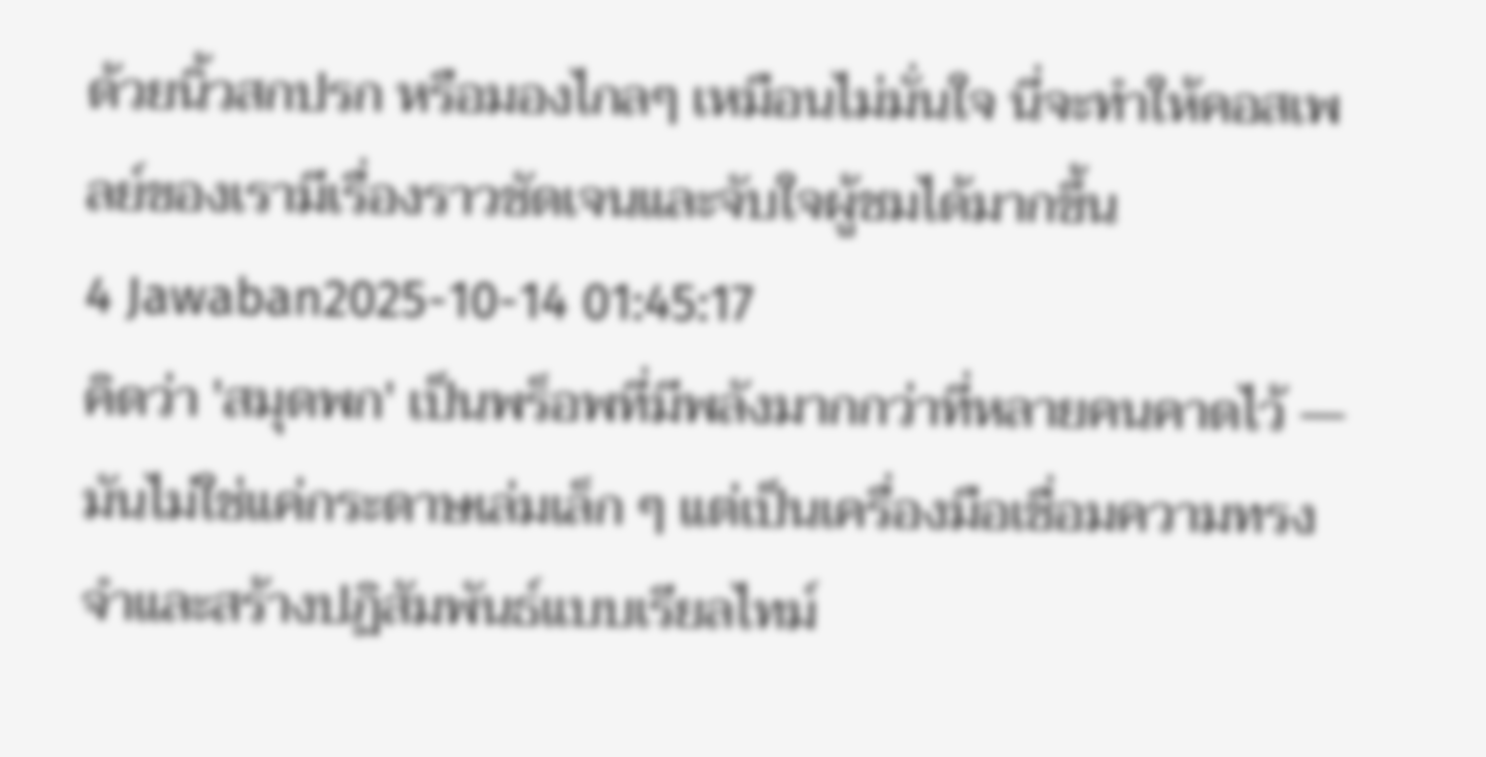ด้วยนิ้วสกปรก หรือมองไกลๆ เหมือนไม่มั่นใจ นี่จะทำให้คอสเพลย์ของเรามีเรื่องราวชัดเจนและจับใจผู้ชมได้มากขึ้น
4 Jawaban2025-10-14 01:45:17
คิดว่า 'สมุดพก' เป็นพร็อพที่มีพลังมากกว่าที่หลายคนคาดไว้ — มันไม่ใช่แค่กระดาษเล่มเล็ก ๆ แต่เป็นเครื่องมือเชื่อมความทรงจำและสร้างปฏิสัมพันธ์แบบเรียลไทม์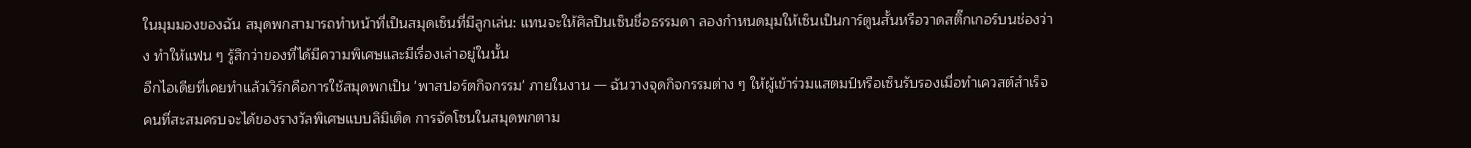ในมุมมองของฉัน สมุดพกสามารถทำหน้าที่เป็นสมุดเซ็นที่มีลูกเล่น: แทนจะให้ศิลปินเซ็นชื่อธรรมดา ลองกำหนดมุมให้เซ็นเป็นการ์ตูนสั้นหรือวาดสติ๊กเกอร์บนช่องว่าง ทำให้แฟน ๆ รู้สึกว่าของที่ได้มีความพิเศษและมีเรื่องเล่าอยู่ในนั้น
อีกไอเดียที่เคยทำแล้วเวิร์กคือการใช้สมุดพกเป็น 'พาสปอร์ตกิจกรรม' ภายในงาน — ฉันวางจุดกิจกรรมต่าง ๆ ให้ผู้เข้าร่วมแสตมป์หรือเซ็นรับรองเมื่อทำเควสต์สำเร็จ คนที่สะสมครบจะได้ของรางวัลพิเศษแบบลิมิเต็ด การจัดโซนในสมุดพกตาม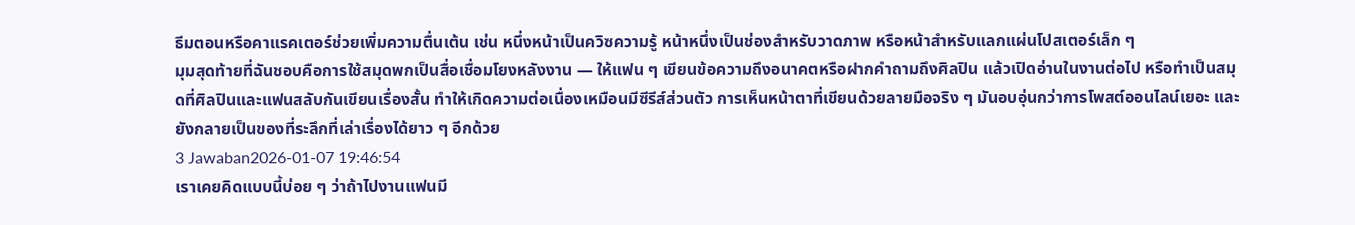ธีมตอนหรือคาแรคเตอร์ช่วยเพิ่มความตื่นเต้น เช่น หนึ่งหน้าเป็นควิซความรู้ หน้าหนึ่งเป็นช่องสำหรับวาดภาพ หรือหน้าสำหรับแลกแผ่นโปสเตอร์เล็ก ๆ
มุมสุดท้ายที่ฉันชอบคือการใช้สมุดพกเป็นสื่อเชื่อมโยงหลังงาน — ให้แฟน ๆ เขียนข้อความถึงอนาคตหรือฝากคำถามถึงศิลปิน แล้วเปิดอ่านในงานต่อไป หรือทำเป็นสมุดที่ศิลปินและแฟนสลับกันเขียนเรื่องสั้น ทำให้เกิดความต่อเนื่องเหมือนมีซีรีส์ส่วนตัว การเห็นหน้าตาที่เขียนด้วยลายมือจริง ๆ มันอบอุ่นกว่าการโพสต์ออนไลน์เยอะ และยังกลายเป็นของที่ระลึกที่เล่าเรื่องได้ยาว ๆ อีกด้วย
3 Jawaban2026-01-07 19:46:54
เราเคยคิดแบบนี้บ่อย ๆ ว่าถ้าไปงานแฟนมี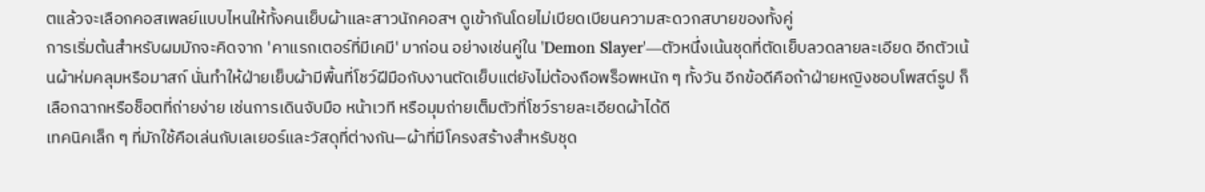ตแล้วจะเลือกคอสเพลย์แบบไหนให้ทั้งคนเย็บผ้าและสาวนักคอสฯ ดูเข้ากันโดยไม่เบียดเบียนความสะดวกสบายของทั้งคู่
การเริ่มต้นสำหรับผมมักจะคิดจาก 'คาแรกเตอร์ที่มีเคมี' มาก่อน อย่างเช่นคู่ใน 'Demon Slayer'—ตัวหนึ่งเน้นชุดที่ตัดเย็บลวดลายละเอียด อีกตัวเน้นผ้าห่มคลุมหรือมาสก์ นั่นทำให้ฝ่ายเย็บผ้ามีพื้นที่โชว์ฝีมือกับงานตัดเย็บแต่ยังไม่ต้องถือพร็อพหนัก ๆ ทั้งวัน อีกข้อดีคือถ้าฝ่ายหญิงชอบโพสต์รูป ก็เลือกฉากหรือช็อตที่ถ่ายง่าย เช่นการเดินจับมือ หน้าเวที หรือมุมถ่ายเต็มตัวที่โชว์รายละเอียดผ้าได้ดี
เทคนิคเล็ก ๆ ที่มักใช้คือเล่นกับเลเยอร์และวัสดุที่ต่างกัน—ผ้าที่มีโครงสร้างสำหรับชุด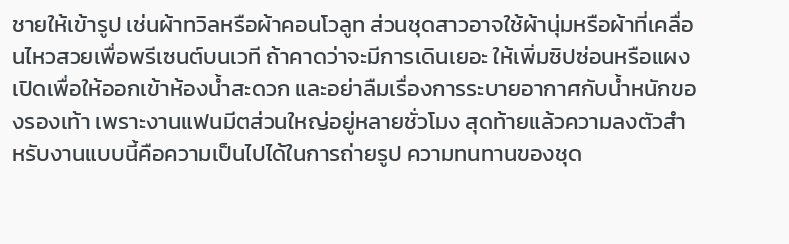ชายให้เข้ารูป เช่นผ้าทวิลหรือผ้าคอนโวลูท ส่วนชุดสาวอาจใช้ผ้านุ่มหรือผ้าที่เคลื่อนไหวสวยเพื่อพรีเซนต์บนเวที ถ้าคาดว่าจะมีการเดินเยอะ ให้เพิ่มซิปซ่อนหรือแผงเปิดเพื่อให้ออกเข้าห้องน้ำสะดวก และอย่าลืมเรื่องการระบายอากาศกับน้ำหนักของรองเท้า เพราะงานแฟนมีตส่วนใหญ่อยู่หลายชั่วโมง สุดท้ายแล้วความลงตัวสำหรับงานแบบนี้คือความเป็นไปได้ในการถ่ายรูป ความทนทานของชุด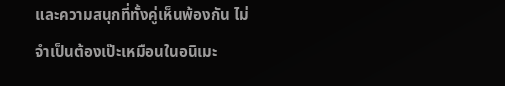และความสนุกที่ทั้งคู่เห็นพ้องกัน ไม่จำเป็นต้องเป๊ะเหมือนในอนิเมะ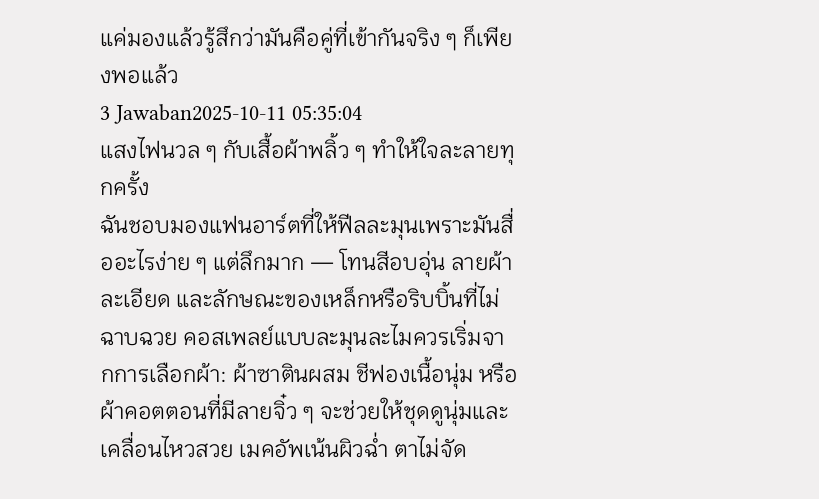แค่มองแล้วรู้สึกว่ามันคือคู่ที่เข้ากันจริง ๆ ก็เพียงพอแล้ว
3 Jawaban2025-10-11 05:35:04
แสงไฟนวล ๆ กับเสื้อผ้าพลิ้ว ๆ ทำให้ใจละลายทุกครั้ง
ฉันชอบมองแฟนอาร์ตที่ให้ฟีลละมุนเพราะมันสื่ออะไรง่าย ๆ แต่ลึกมาก — โทนสีอบอุ่น ลายผ้าละเอียด และลักษณะของเหล็กหรือริบบิ้นที่ไม่ฉาบฉวย คอสเพลย์แบบละมุนละไมควรเริ่มจากการเลือกผ้า: ผ้าซาตินผสม ชีฟองเนื้อนุ่ม หรือผ้าคอตตอนที่มีลายจิ๋ว ๆ จะช่วยให้ชุดดูนุ่มและเคลื่อนไหวสวย เมคอัพเน้นผิวฉ่ำ ตาไม่จัด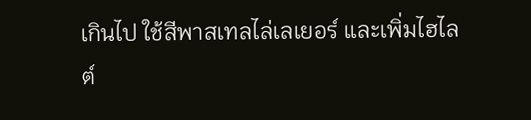เกินไป ใช้สีพาสเทลไล่เลเยอร์ และเพิ่มไฮไลต์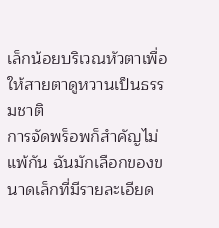เล็กน้อยบริเวณหัวตาเพื่อให้สายตาดูหวานเป็นธรรมชาติ
การจัดพร็อพก็สำคัญไม่แพ้กัน ฉันมักเลือกของขนาดเล็กที่มีรายละเอียด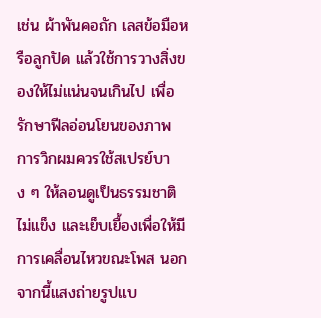เช่น ผ้าพันคอถัก เลสข้อมือหรือลูกปัด แล้วใช้การวางสิ่งของให้ไม่แน่นจนเกินไป เพื่อรักษาฟีลอ่อนโยนของภาพ การวิกผมควรใช้สเปรย์บาง ๆ ให้ลอนดูเป็นธรรมชาติ ไม่แข็ง และเย็บเยื้องเพื่อให้มีการเคลื่อนไหวขณะโพส นอกจากนี้แสงถ่ายรูปแบ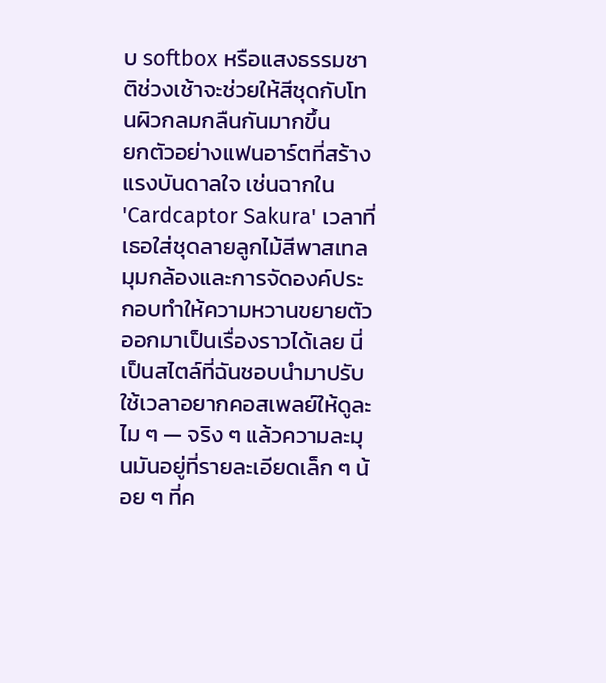บ softbox หรือแสงธรรมชาติช่วงเช้าจะช่วยให้สีชุดกับโทนผิวกลมกลืนกันมากขึ้น
ยกตัวอย่างแฟนอาร์ตที่สร้างแรงบันดาลใจ เช่นฉากใน 'Cardcaptor Sakura' เวลาที่เธอใส่ชุดลายลูกไม้สีพาสเทล มุมกล้องและการจัดองค์ประกอบทำให้ความหวานขยายตัวออกมาเป็นเรื่องราวได้เลย นี่เป็นสไตล์ที่ฉันชอบนำมาปรับใช้เวลาอยากคอสเพลย์ให้ดูละไม ๆ — จริง ๆ แล้วความละมุนมันอยู่ที่รายละเอียดเล็ก ๆ น้อย ๆ ที่ค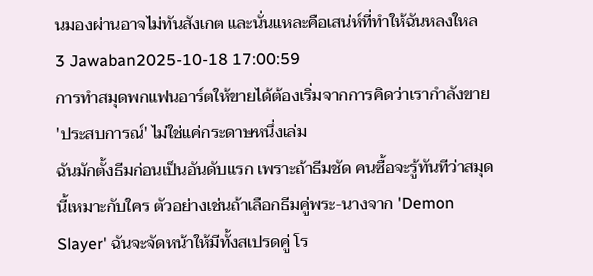นมองผ่านอาจไม่ทันสังเกต และนั่นแหละคือเสน่ห์ที่ทำให้ฉันหลงใหล
3 Jawaban2025-10-18 17:00:59
การทำสมุดพกแฟนอาร์ตให้ขายได้ต้องเริ่มจากการคิดว่าเรากำลังขาย 'ประสบการณ์' ไม่ใช่แค่กระดาษหนึ่งเล่ม
ฉันมักตั้งธีมก่อนเป็นอันดับแรก เพราะถ้าธีมชัด คนซื้อจะรู้ทันทีว่าสมุดนี้เหมาะกับใคร ตัวอย่างเช่นถ้าเลือกธีมคู่พระ-นางจาก 'Demon Slayer' ฉันจะจัดหน้าให้มีทั้งสเปรดคู่ โร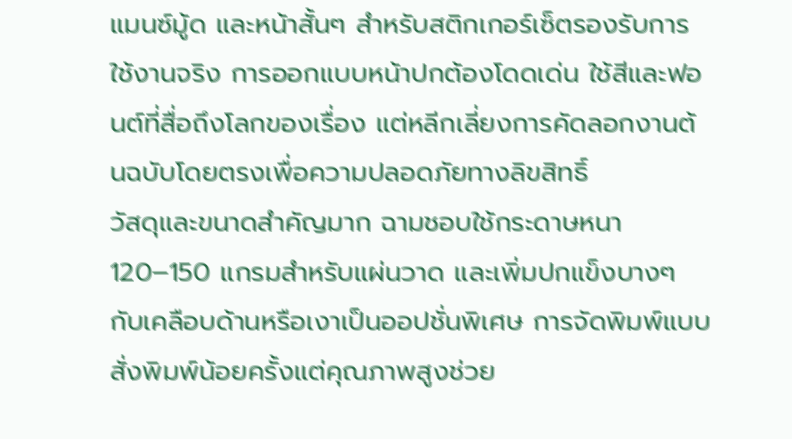แมนซ์มู้ด และหน้าสั้นๆ สำหรับสติกเกอร์เซ็ตรองรับการใช้งานจริง การออกแบบหน้าปกต้องโดดเด่น ใช้สีและฟอนต์ที่สื่อถึงโลกของเรื่อง แต่หลีกเลี่ยงการคัดลอกงานต้นฉบับโดยตรงเพื่อความปลอดภัยทางลิขสิทธิ์
วัสดุและขนาดสำคัญมาก ฉามชอบใช้กระดาษหนา 120–150 แกรมสำหรับแผ่นวาด และเพิ่มปกแข็งบางๆ กับเคลือบด้านหรือเงาเป็นออปชั่นพิเศษ การจัดพิมพ์แบบสั่งพิมพ์น้อยครั้งแต่คุณภาพสูงช่วย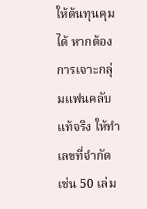ให้ต้นทุนคุมได้ หากต้องการเจาะกลุ่มแฟนคลับแท้จริง ให้ทำเลขที่จำกัด เช่น 50 เล่ม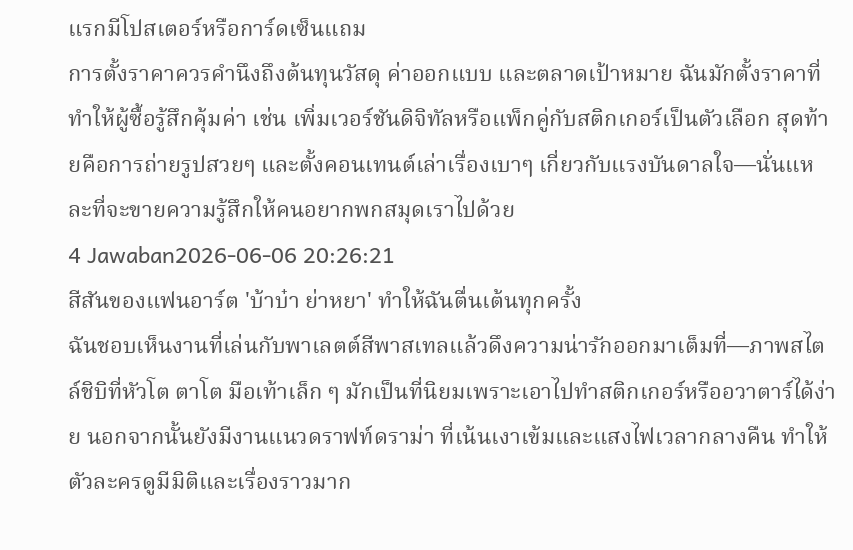แรกมีโปสเตอร์หรือการ์ดเซ็นแถม
การตั้งราคาควรคำนึงถึงต้นทุนวัสดุ ค่าออกแบบ และตลาดเป้าหมาย ฉันมักตั้งราคาที่ทำให้ผู้ซื้อรู้สึกคุ้มค่า เช่น เพิ่มเวอร์ชันดิจิทัลหรือแพ็กคู่กับสติกเกอร์เป็นตัวเลือก สุดท้ายคือการถ่ายรูปสวยๆ และตั้งคอนเทนต์เล่าเรื่องเบาๆ เกี่ยวกับแรงบันดาลใจ—นั่นแหละที่จะขายความรู้สึกให้คนอยากพกสมุดเราไปด้วย
4 Jawaban2026-06-06 20:26:21
สีสันของแฟนอาร์ต 'บ้าบ๋า ย่าหยา' ทำให้ฉันตื่นเต้นทุกครั้ง
ฉันชอบเห็นงานที่เล่นกับพาเลตต์สีพาสเทลแล้วดึงความน่ารักออกมาเต็มที่—ภาพสไตล์ชิบิที่หัวโต ตาโต มือเท้าเล็ก ๆ มักเป็นที่นิยมเพราะเอาไปทำสติกเกอร์หรืออวาตาร์ได้ง่าย นอกจากนั้นยังมีงานแนวดราฟท์ดราม่า ที่เน้นเงาเข้มและแสงไฟเวลากลางคืน ทำให้ตัวละครดูมีมิติและเรื่องราวมาก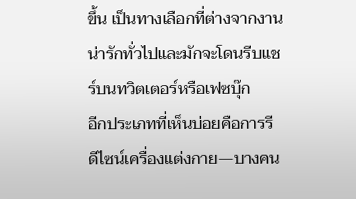ขึ้น เป็นทางเลือกที่ต่างจากงานน่ารักทั่วไปและมักจะโดนรีบแชร์บนทวิตเตอร์หรือเฟซบุ๊ก
อีกประเภทที่เห็นบ่อยคือการรีดีไซน์เครื่องแต่งกาย—บางคน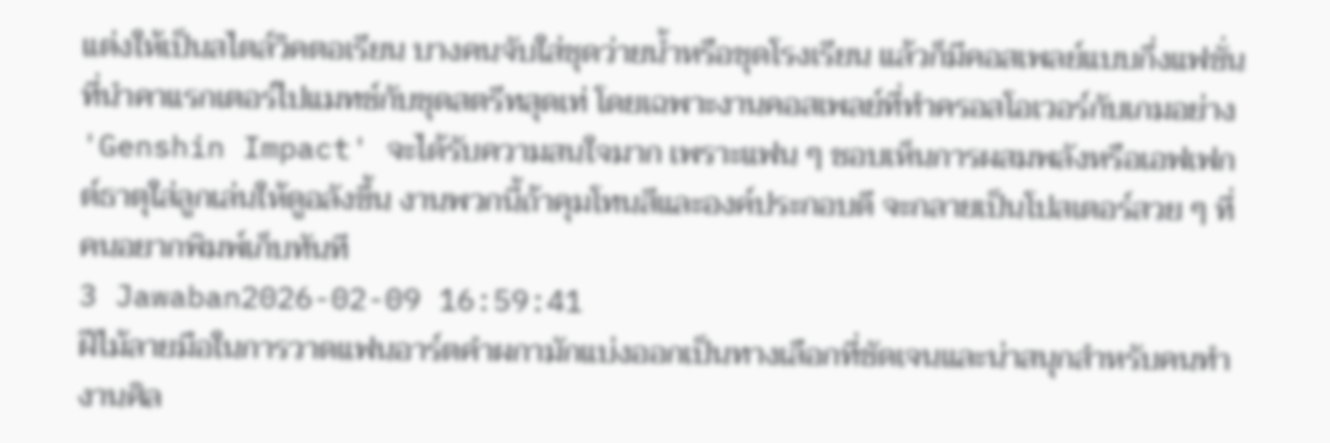แต่งให้เป็นสไตล์วิคตอเรียน บางคนจับใส่ชุดว่ายน้ำหรือชุดโรงเรียน แล้วก็มีคอสเพลย์แบบกึ่งแฟชั่นที่นำคาแรกเตอร์ไปแมทช์กับชุดสตรีทสุดเท่ โดยเฉพาะงานคอสเพลย์ที่ทำครอสโอเวอร์กับเกมอย่าง 'Genshin Impact' จะได้รับความสนใจมาก เพราะแฟน ๆ ชอบเห็นการผสมพลังหรือเอฟเฟกต์ธาตุใส่ลูกเล่นให้ดูอลังขึ้น งานพวกนี้ถ้าคุมโทนสีและองค์ประกอบดี จะกลายเป็นโปสเตอร์สวย ๆ ที่คนอยากพิมพ์เก็บทันที
3 Jawaban2026-02-09 16:59:41
ฝีไม้ลายมือในการวาดแฟนอาร์ตคำผกามักแบ่งออกเป็นทางเลือกที่ชัดเจนและน่าสนุกสำหรับคนทำงานศิล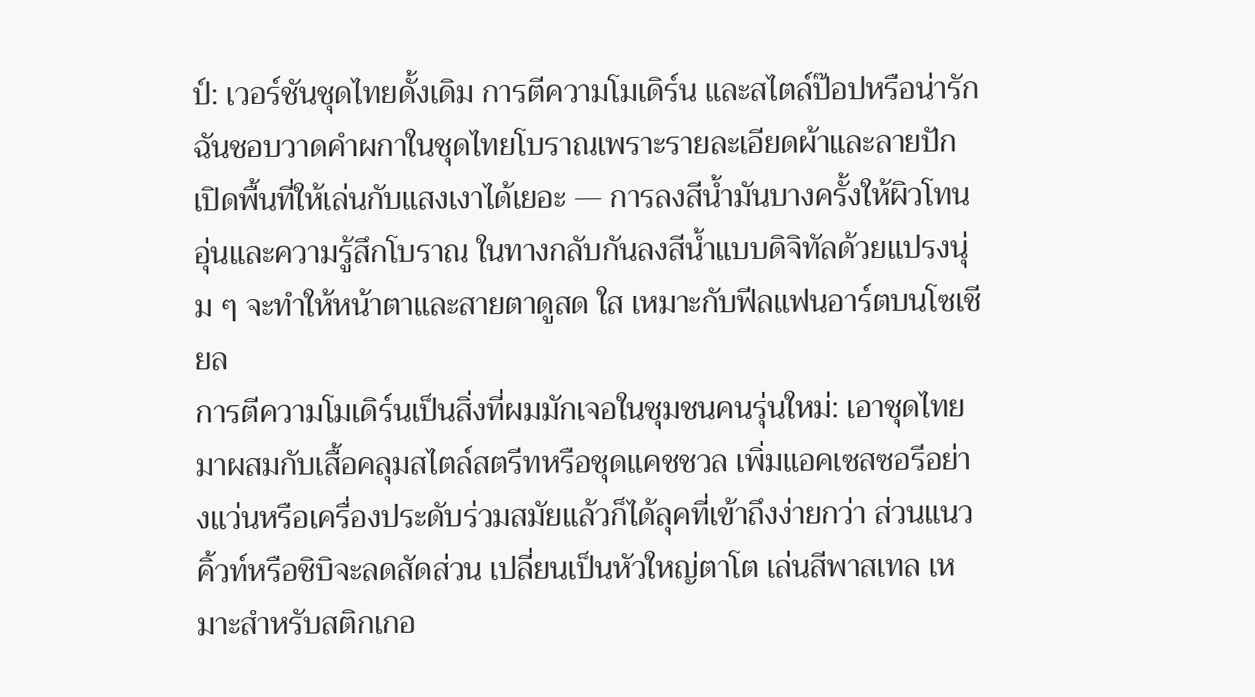ป์: เวอร์ชันชุดไทยดั้งเดิม การตีความโมเดิร์น และสไตล์ป๊อปหรือน่ารัก ฉันชอบวาดคำผกาในชุดไทยโบราณเพราะรายละเอียดผ้าและลายปักเปิดพื้นที่ให้เล่นกับแสงเงาได้เยอะ — การลงสีน้ำมันบางครั้งให้ผิวโทนอุ่นและความรู้สึกโบราณ ในทางกลับกันลงสีน้ำแบบดิจิทัลด้วยแปรงนุ่ม ๆ จะทำให้หน้าตาและสายตาดูสด ใส เหมาะกับฟีลแฟนอาร์ตบนโซเชียล
การตีความโมเดิร์นเป็นสิ่งที่ผมมักเจอในชุมชนคนรุ่นใหม่: เอาชุดไทยมาผสมกับเสื้อคลุมสไตล์สตรีทหรือชุดแคชชวล เพิ่มแอคเซสซอรีอย่างแว่นหรือเครื่องประดับร่วมสมัยแล้วก็ได้ลุคที่เข้าถึงง่ายกว่า ส่วนแนวคิ้วท์หรือชิบิจะลดสัดส่วน เปลี่ยนเป็นหัวใหญ่ตาโต เล่นสีพาสเทล เหมาะสำหรับสติกเกอ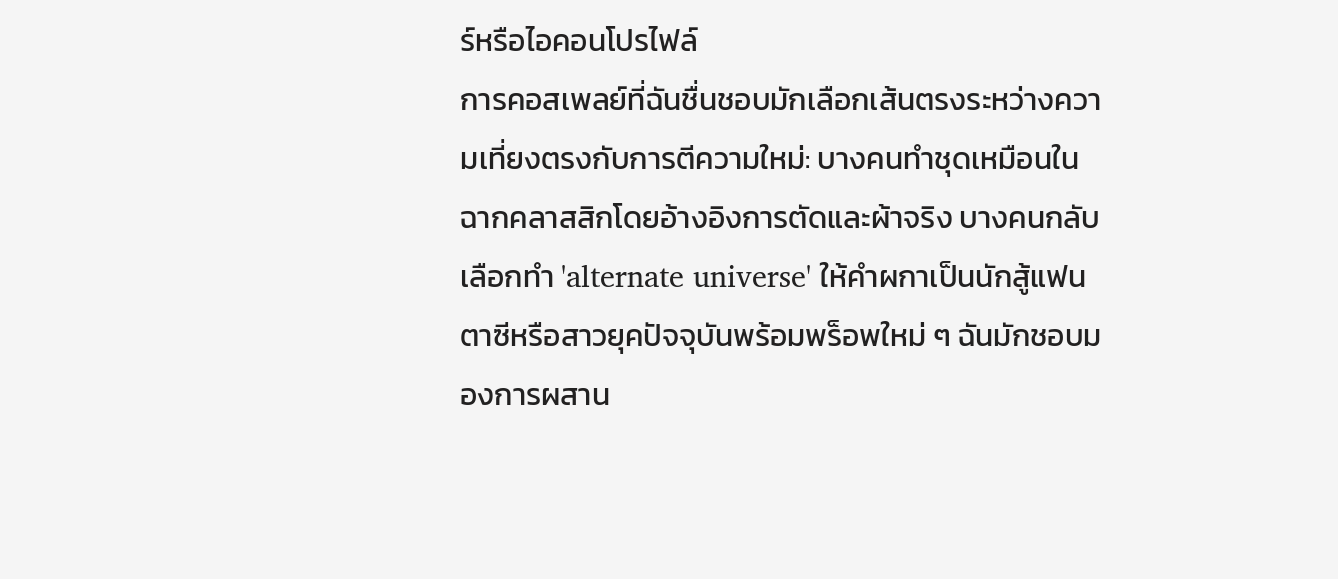ร์หรือไอคอนโปรไฟล์
การคอสเพลย์ที่ฉันชื่นชอบมักเลือกเส้นตรงระหว่างความเที่ยงตรงกับการตีความใหม่: บางคนทำชุดเหมือนในฉากคลาสสิกโดยอ้างอิงการตัดและผ้าจริง บางคนกลับเลือกทำ 'alternate universe' ให้คำผกาเป็นนักสู้แฟนตาซีหรือสาวยุคปัจจุบันพร้อมพร็อพใหม่ ๆ ฉันมักชอบมองการผสาน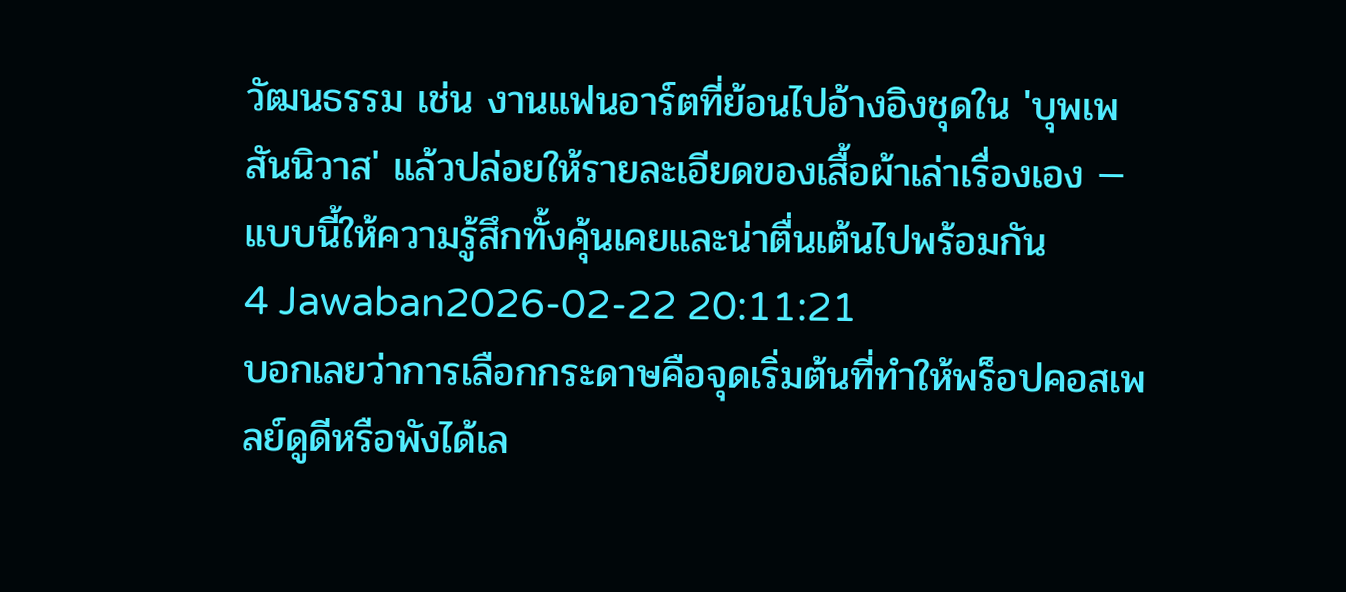วัฒนธรรม เช่น งานแฟนอาร์ตที่ย้อนไปอ้างอิงชุดใน 'บุพเพสันนิวาส' แล้วปล่อยให้รายละเอียดของเสื้อผ้าเล่าเรื่องเอง — แบบนี้ให้ความรู้สึกทั้งคุ้นเคยและน่าตื่นเต้นไปพร้อมกัน
4 Jawaban2026-02-22 20:11:21
บอกเลยว่าการเลือกกระดาษคือจุดเริ่มต้นที่ทำให้พร็อปคอสเพลย์ดูดีหรือพังได้เล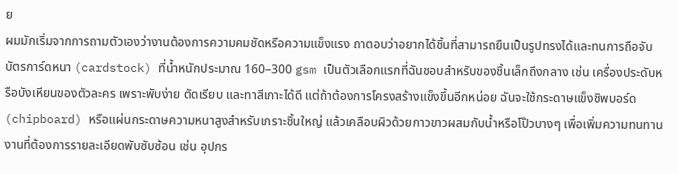ย
ผมมักเริ่มจากการถามตัวเองว่างานต้องการความคมชัดหรือความแข็งแรง ถาตอบว่าอยากได้ชิ้นที่สามารถยืนเป็นรูปทรงได้และทนการถือจับ บัตรการ์ดหนา (cardstock) ที่น้ำหนักประมาณ 160–300 gsm เป็นตัวเลือกแรกที่ฉันชอบสำหรับของชิ้นเล็กถึงกลาง เช่น เครื่องประดับหรือบังเหียนของตัวละคร เพราะพับง่าย ตัดเรียบ และทาสีเกาะได้ดี แต่ถ้าต้องการโครงสร้างแข็งขึ้นอีกหน่อย ฉันจะใช้กระดาษแข็งชิพบอร์ด (chipboard) หรือแผ่นกระดาษความหนาสูงสำหรับเกราะชิ้นใหญ่ แล้วเคลือบผิวด้วยกาวขาวผสมกับน้ำหรือโป๊วบางๆ เพื่อเพิ่มความทนทาน
งานที่ต้องการรายละเอียดพับซับซ้อน เช่น อุปกร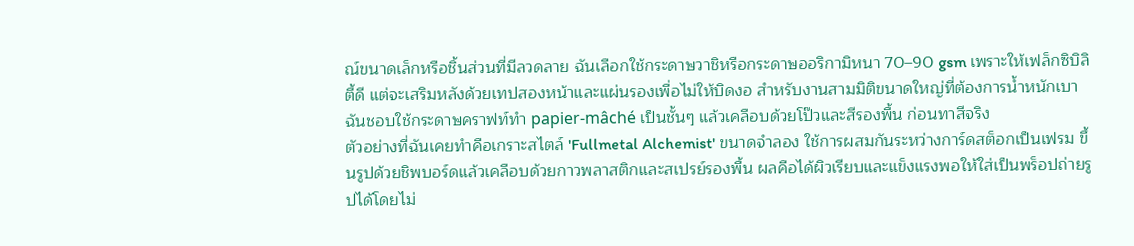ณ์ขนาดเล็กหรือชิ้นส่วนที่มีลวดลาย ฉันเลือกใช้กระดาษวาชิหรือกระดาษออริกามิหนา 70–90 gsm เพราะให้เฟล็กซิบิลิตี้ดี แต่จะเสริมหลังด้วยเทปสองหน้าและแผ่นรองเพื่อไม่ให้บิดงอ สำหรับงานสามมิติขนาดใหญ่ที่ต้องการน้ำหนักเบา ฉันชอบใช้กระดาษคราฟท์ทำ papier-mâché เป็นชั้นๆ แล้วเคลือบด้วยโป๊วและสีรองพื้น ก่อนทาสีจริง
ตัวอย่างที่ฉันเคยทำคือเกราะสไตล์ 'Fullmetal Alchemist' ขนาดจำลอง ใช้การผสมกันระหว่างการ์ดสต็อกเป็นเฟรม ขึ้นรูปด้วยชิพบอร์ดแล้วเคลือบด้วยกาวพลาสติกและสเปรย์รองพื้น ผลคือได้ผิวเรียบและแข็งแรงพอให้ใส่เป็นพร็อปถ่ายรูปได้โดยไม่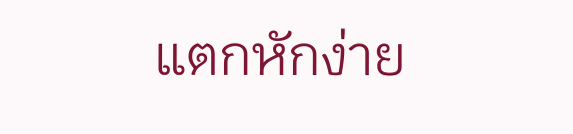แตกหักง่าย